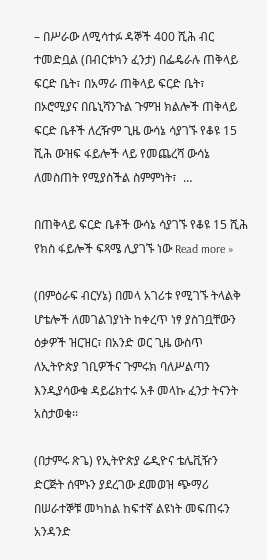– በሥራው ለሚሳተፉ ዳኞች 400 ሺሕ ብር ተመድቧል (በብርቱካን ፈንታ) በፌዴራሉ ጠቅላይ ፍርድ ቤት፣ በአማራ ጠቅላይ ፍርድ ቤት፣ በኦሮሚያና በቤኒሻንጉል ጉምዝ ክልሎች ጠቅላይ ፍርድ ቤቶች ለረዥም ጊዜ ውሳኔ ሳያገኙ የቆዩ 15 ሺሕ ውዝፍ ፋይሎች ላይ የመጨረሻ ውሳኔ ለመስጠት የሚያስችል ስምምነት፣  …

በጠቅላይ ፍርድ ቤቶች ውሳኔ ሳያገኙ የቆዩ 15 ሺሕ የክስ ፋይሎች ፍጻሜ ሊያገኙ ነው Read more »

(በምዕራፍ ብርሃኔ) በመላ አገሪቱ የሚገኙ ትላልቅ ሆቴሎች ለመገልገያነት ከቀረጥ ነፃ ያስገቧቸውን ዕቃዎች ዝርዝር፣ በአንድ ወር ጊዜ ውስጥ ለኢትዮጵያ ገቢዎችና ጉምሩክ ባለሥልጣን እንዲያሳውቁ ዳይሬክተሩ አቶ መላኩ ፈንታ ትናንት አስታወቁ፡፡

(በታምሩ ጽጌ) የኢትዮጵያ ሬዲዮና ቴሌቪዥን ድርጅት ሰሞኑን ያደረገው ደመወዝ ጭማሪ በሠራተኞቹ መካከል ከፍተኛ ልዩነት መፍጠሩን አንዳንድ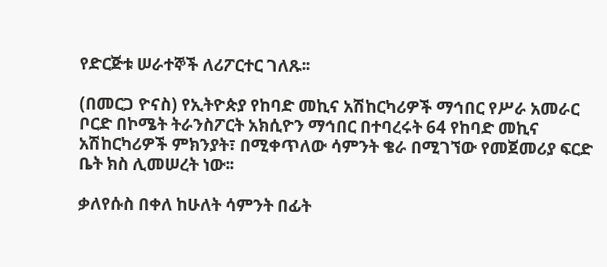የድርጅቱ ሠራተኞች ለሪፖርተር ገለጹ፡፡

(በመርጋ ዮናስ) የኢትዮጵያ የከባድ መኪና አሽከርካሪዎች ማኅበር የሥራ አመራር ቦርድ በኮሜት ትራንስፖርት አክሲዮን ማኅበር በተባረሩት 64 የከባድ መኪና አሽከርካሪዎች ምክንያት፣ በሚቀጥለው ሳምንት ቄራ በሚገኘው የመጀመሪያ ፍርድ ቤት ክስ ሊመሠረት ነው፡፡

ቃለየሱስ በቀለ ከሁለት ሳምንት በፊት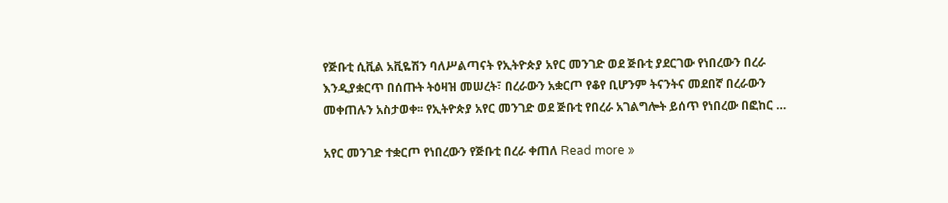የጅቡቲ ሲቪል አቪዬሽን ባለሥልጣናት የኢትዮጵያ አየር መንገድ ወደ ጅቡቲ ያደርገው የነበረውን በረራ እንዲያቋርጥ በሰጡት ትዕዛዝ መሠረት፣ በረራውን አቋርጦ የቆየ ቢሆንም ትናንትና መደበኛ በረራውን መቀጠሉን አስታወቀ፡፡ የኢትዮጵያ አየር መንገድ ወደ ጅቡቲ የበረራ አገልግሎት ይሰጥ የነበረው በፎከር …

አየር መንገድ ተቋርጦ የነበረውን የጅቡቲ በረራ ቀጠለ Read more »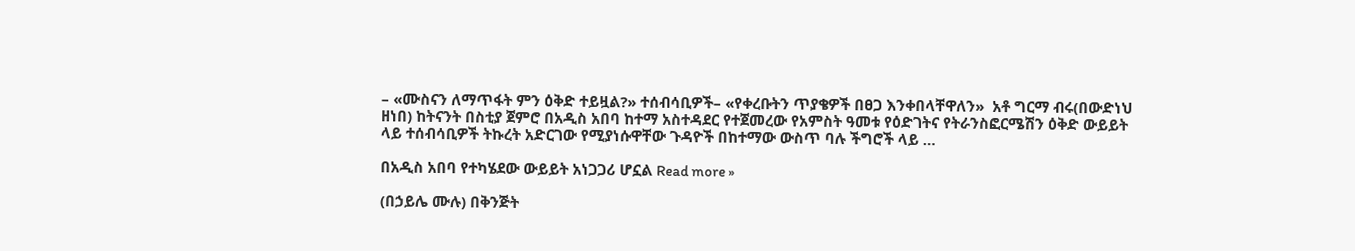– «ሙስናን ለማጥፋት ምን ዕቅድ ተይዟል?» ተሰብሳቢዎች– «የቀረቡትን ጥያቄዎች በፀጋ እንቀበላቸዋለን»  አቶ ግርማ ብሩ(በውድነህ ዘነበ) ከትናንት በስቲያ ጀምሮ በአዲስ አበባ ከተማ አስተዳደር የተጀመረው የአምስት ዓመቱ የዕድገትና የትራንስፎርሜሽን ዕቅድ ውይይት ላይ ተሰብሳቢዎች ትኩረት አድርገው የሚያነሱዋቸው ጉዳዮች በከተማው ውስጥ ባሉ ችግሮች ላይ …

በአዲስ አበባ የተካሄደው ውይይት አነጋጋሪ ሆኗል Read more »

(በኃይሌ ሙሉ) በቅንጅት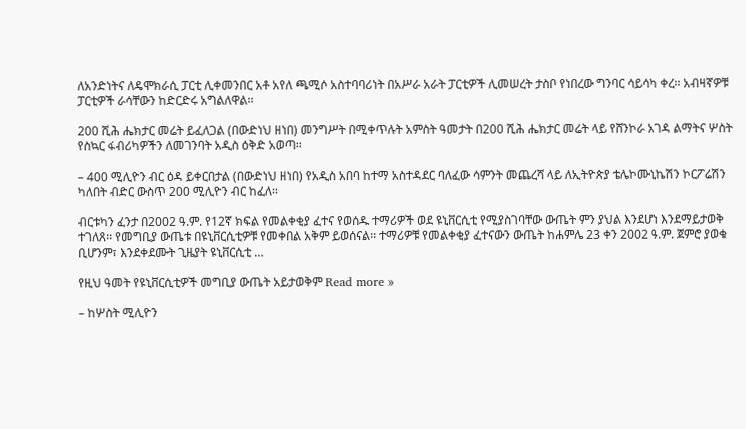ለአንድነትና ለዴሞክራሲ ፓርቲ ሊቀመንበር አቶ አየለ ጫሚሶ አስተባባሪነት በአሥራ አራት ፓርቲዎች ሊመሠረት ታስቦ የነበረው ግንባር ሳይሳካ ቀረ፡፡ አብዛኛዎቹ ፓርቲዎች ራሳቸውን ከድርድሩ አግልለዋል፡፡

200 ሺሕ ሔክታር መሬት ይፈለጋል (በውድነህ ዘነበ) መንግሥት በሚቀጥሉት አምስት ዓመታት በ200 ሺሕ ሔክታር መሬት ላይ የሸንኮራ አገዳ ልማትና ሦስት የስኳር ፋብሪካዎችን ለመገንባት አዲስ ዕቅድ አወጣ፡፡

– 400 ሚሊዮን ብር ዕዳ ይቀርበታል (በውድነህ ዘነበ) የአዲስ አበባ ከተማ አስተዳደር ባለፈው ሳምንት መጨረሻ ላይ ለኢትዮጵያ ቴሌኮሙኒኬሽን ኮርፖሬሽን ካለበት ብድር ውስጥ 200 ሚሊዮን ብር ከፈለ፡፡

ብርቱካን ፈንታ በ2002 ዓ.ም. የ12ኛ ክፍል የመልቀቂያ ፈተና የወሰዱ ተማሪዎች ወደ ዩኒቨርሲቲ የሚያስገባቸው ውጤት ምን ያህል እንደሆነ እንደማይታወቅ ተገለጸ፡፡ የመግቢያ ውጤቱ በዩኒቨርሲቲዎቹ የመቀበል አቅም ይወሰናል፡፡ ተማሪዎቹ የመልቀቂያ ፈተናውን ውጤት ከሐምሌ 23 ቀን 2002 ዓ.ም. ጀምሮ ያወቁ ቢሆንም፣ እንደቀደሙት ጊዜያት ዩኒቨርሲቲ …

የዚህ ዓመት የዩኒቨርሲቲዎች መግቢያ ውጤት አይታወቅም Read more »

– ከሦስት ሚሊዮን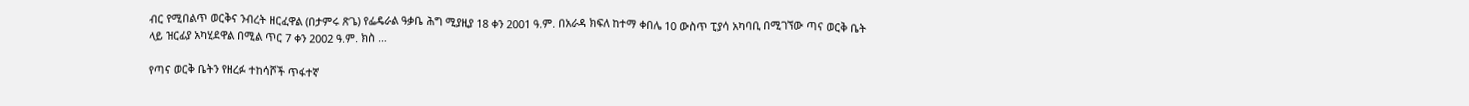ብር የሚበልጥ ወርቅና ንብረት ዘርፈዋል (በታምሩ ጽጌ) የፌዴራል ዓቃቤ ሕግ ሚያዚያ 18 ቀን 2001 ዓ.ም. በአራዳ ክፍለ ከተማ ቀበሌ 10 ውስጥ ፒያሳ አካባቢ በሚገኘው ጣና ወርቅ ቤት ላይ ዝርፊያ አካሂደዋል በሚል ጥር 7 ቀን 2002 ዓ.ም. ክስ …

የጣና ወርቅ ቤትን የዘረፉ ተከሳሾች ጥፋተኛ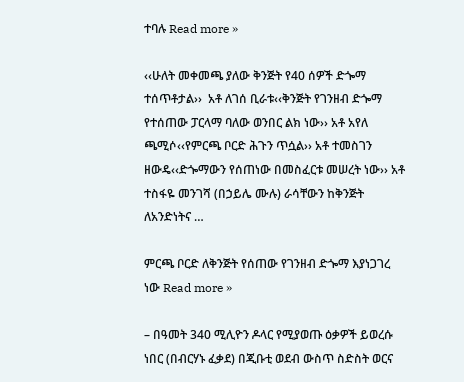ተባሉ Read more »

‹‹ሁለት መቀመጫ ያለው ቅንጅት የ40 ሰዎች ድጐማ ተሰጥቶታል››  አቶ ለገሰ ቢራቱ‹‹ቅንጅት የገንዘብ ድጐማ የተሰጠው ፓርላማ ባለው ወንበር ልክ ነው›› አቶ አየለ ጫሚሶ‹‹የምርጫ ቦርድ ሕጉን ጥሷል›› አቶ ተመስገን ዘውዴ‹‹ድጐማውን የሰጠነው በመስፈርቱ መሠረት ነው›› አቶ ተስፋዬ መንገሻ (በኃይሌ ሙሉ) ራሳቸውን ከቅንጅት ለአንድነትና …

ምርጫ ቦርድ ለቅንጅት የሰጠው የገንዘብ ድጐማ እያነጋገረ ነው Read more »

– በዓመት 340 ሚሊዮን ዶላር የሚያወጡ ዕቃዎች ይወረሱ ነበር (በብርሃኑ ፈቃደ) በጂቡቲ ወደብ ውስጥ ስድስት ወርና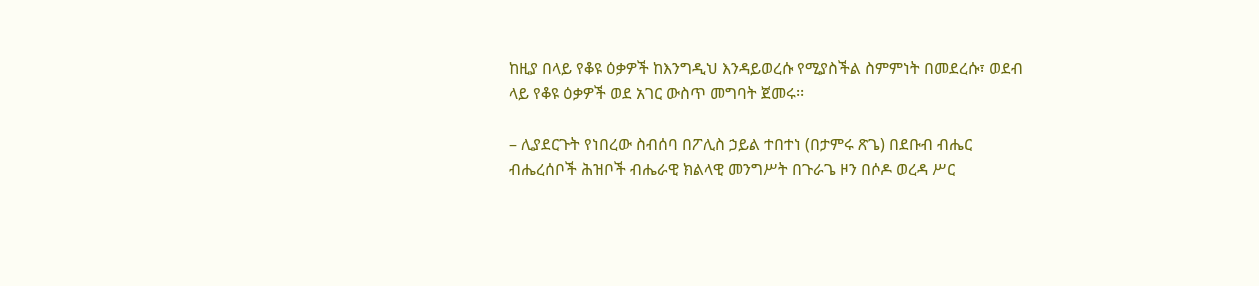ከዚያ በላይ የቆዩ ዕቃዎች ከእንግዲህ እንዳይወረሱ የሚያስችል ስምምነት በመደረሱ፣ ወደብ ላይ የቆዩ ዕቃዎች ወደ አገር ውስጥ መግባት ጀመሩ፡፡

– ሊያደርጉት የነበረው ስብሰባ በፖሊስ ኃይል ተበተነ (በታምሩ ጽጌ) በደቡብ ብሔር ብሔረሰቦች ሕዝቦች ብሔራዊ ክልላዊ መንግሥት በጉራጌ ዞን በሶዶ ወረዳ ሥር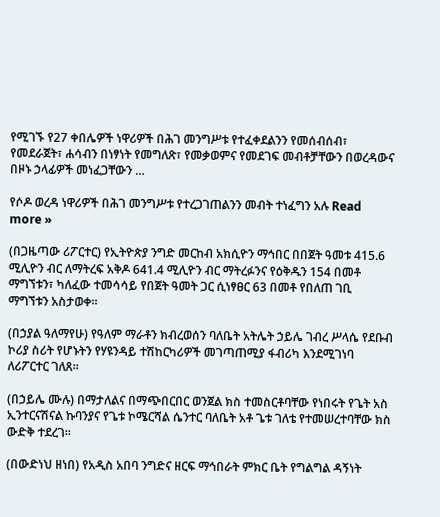የሚገኙ የ27 ቀበሌዎች ነዋሪዎች በሕገ መንግሥቱ የተፈቀደልንን የመሰብሰብ፣ የመደራጀት፣ ሐሳብን በነፃነት የመግለጽ፣ የመቃወምና የመደገፍ መብቶቻቸውን በወረዳውና በዞኑ ኃላፊዎች መነፈጋቸውን …

የሶዶ ወረዳ ነዋሪዎች በሕገ መንግሥቱ የተረጋገጠልንን መብት ተነፈግን አሉ Read more »

(በጋዜጣው ሪፖርተር) የኢትዮጵያ ንግድ መርከብ አክሲዮን ማኅበር በበጀት ዓመቱ 415.6 ሚሊዮን ብር ለማትረፍ አቅዶ 641.4 ሚሊዮን ብር ማትረፉንና የዕቅዱን 154 በመቶ ማግኘቱን፣ ካለፈው ተመሳሳይ የበጀት ዓመት ጋር ሲነፃፀር 63 በመቶ የበለጠ ገቢ ማግኘቱን አስታወቀ፡፡

(በኃያል ዓለማየሁ) የዓለም ማራቶን ክብረወሰን ባለቤት አትሌት ኃይሌ ገብረ ሥላሴ የደቡብ ኮሪያ ስሪት የሆኑትን የሃዩንዳይ ተሽከርካሪዎች መገጣጠሚያ ፋብሪካ እንደሚገነባ ለሪፖርተር ገለጸ፡፡

(በኃይሌ ሙሉ) በማታለልና በማጭበርበር ወንጀል ክስ ተመስርቶባቸው የነበሩት የጌት አስ ኢንተርናሽናል ኩባንያና የጌቱ ኮሜርሻል ሴንተር ባለቤት አቶ ጌቱ ገለቴ የተመሠረተባቸው ክስ ውድቅ ተደረገ፡፡

(በውድነህ ዘነበ) የአዲስ አበባ ንግድና ዘርፍ ማኅበራት ምክር ቤት የግልግል ዳኝነት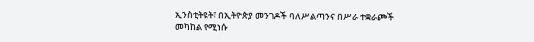ኢንስቲትዩት፣ በኢትዮጵያ መንገዶች ባለሥልጣንና በሥራ ተቋራጮች መካከል የሚነሱ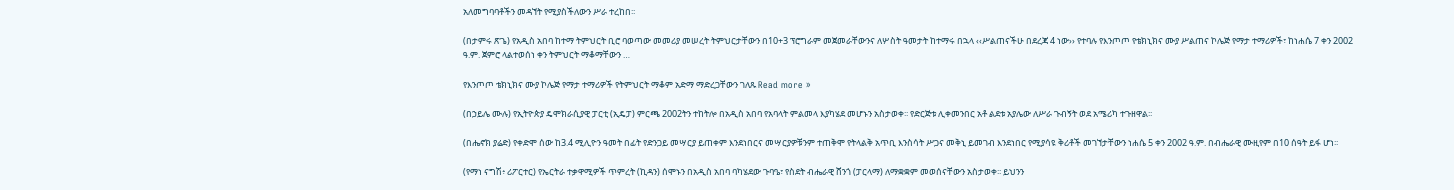አለመግባባቶችን መዳኘት የሚያስችለውን ሥራ ተረከበ፡፡

(በታምሩ ጽጌ) የአዲስ አበባ ከተማ ትምህርት ቢሮ ባወጣው መመሪያ መሠረት ትምህርታቸውን በ10+3 ፕሮግራም መጀመራቸውንና ለሦስት ዓመታት ከተማሩ በኋላ ‹‹ሥልጠናችሁ በደረጃ 4 ነው›› የተባሉ የእንጦጦ የቴክኒክና ሙያ ሥልጠና ኮሌጅ የማታ ተማሪዎች፣ ከነሐሴ 7 ቀን 2002 ዓ.ም. ጀምሮ ላልተወሰነ ቀን ትምህርት ማቆማቸውን …

የእንጦጦ ቴክኒክና ሙያ ኮሌጅ የማታ ተማሪዎች የትምህርት ማቆም አድማ ማድረጋቸውን ገለጹ Read more »

(በኃይሌ ሙሉ) የኢትዮጵያ ዴሞክራሲያዊ ፓርቲ (ኢዴፓ) ምርጫ 2002ትን ተከትሎ በአዲስ አበባ የአባላት ምልመላ እያካሄደ መሆኑን አስታወቀ፡፡ የድርጅቱ ሊቀመንበር አቶ ልደቱ አያሌው ለሥራ ጉብኝት ወደ አሜሪካ ተጉዘዋል፡፡

(በሔኖክ ያሬድ) የቀድሞ ሰው ከ3.4 ሚሊዮን ዓመት በፊት የድንጋይ መሣርያ ይጠቀም እንደነበርና መሣርያዎቹንም ተጠቅሞ የትላልቅ አጥቢ እንስሳት ሥጋና መቅኒ ይመገብ እንደነበር የሚያሳዩ ቅሪቶች መገኘታቸውን ነሐሴ 5 ቀን 2002 ዓ.ም. በብሔራዊ ሙዚየም በ10 ሰዓት ይፋ ሆነ፡፡

(የማነ ናግሽ፥ ሪፖርተር) የኤርትራ ተቃዋሚዎች ጥምረት (ኪዳን) ሰሞኑን በአዲስ አበባ ባካሄደው ጉባዔ፣ የስደት ብሔራዊ ሸንጎ (ፓርላማ) ለማቋቋም መወሰናቸውን አስታወቀ፡፡ ይህንን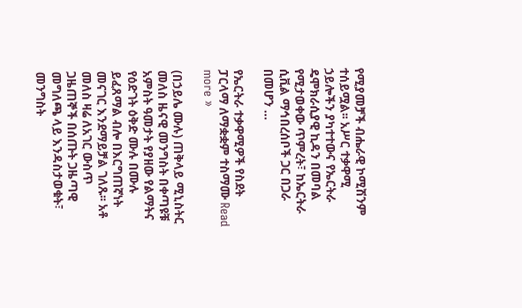የሚያመቻች ብሔራዊ ኮሚሽንም ተሰይሟል፡፡ አሥር ተቃዋሚ ኃይሎችን ያካተተውና የኤርትራ ዴሞክራሲያዊ ኪዳን በመባል የሚታወቀው ጥምረት፣ ከኤርትራ ሲቪል ማኅበረሰቦች ጋር በጋራ በመሆን …

የኤርትራ ተቃዋሚዎች የስደት ፓርላማ ለማቋቋም ተስማሙ Read more »

(በኃይሌ ሙሉ) ጠቅላይ ሚኒስትር መለስ ዜናዊ መንግስት በቀጣዩቹ አምስት ዓመታት የያዘው የልማትና የዕድገት ዕቅድ ሙሉ በሙሉ ይፈጸማል ብሎ በእርግጠኛነት መናገር እንደማይቻል ገለጹ፡፡ አቶ መለስ ዛሬ ለአገር ውስጥ ጋዜጠኞች በሰጡት ጋዜጣዊ መግለጫ ላይ እንዳስታወቁት፣ መንግስት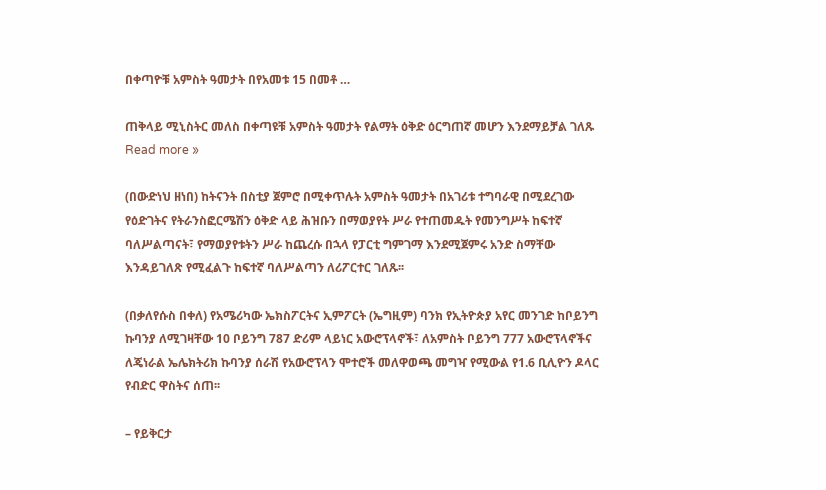በቀጣዮቹ አምስት ዓመታት በየአመቱ 15 በመቶ …

ጠቅላይ ሚኒስትር መለስ በቀጣዩቹ አምስት ዓመታት የልማት ዕቅድ ዕርግጠኛ መሆን እንደማይቻል ገለጹ Read more »

(በውድነህ ዘነበ) ከትናንት በስቲያ ጀምሮ በሚቀጥሉት አምስት ዓመታት በአገሪቱ ተግባራዊ በሚደረገው የዕድገትና የትራንስፎርሜሽን ዕቅድ ላይ ሕዝቡን በማወያየት ሥራ የተጠመዱት የመንግሥት ከፍተኛ ባለሥልጣናት፣ የማወያየቱትን ሥራ ከጨረሱ በኋላ የፓርቲ ግምገማ እንደሚጀምሩ አንድ ስማቸው እንዳይገለጽ የሚፈልጉ ከፍተኛ ባለሥልጣን ለሪፖርተር ገለጹ፡፡

(በቃለየሱስ በቀለ) የአሜሪካው ኤክስፖርትና ኢምፖርት (ኤግዚም) ባንክ የኢትዮጵያ አየር መንገድ ከቦይንግ ኩባንያ ለሚገዛቸው 10 ቦይንግ 787 ድሪም ላይነር አውሮፕላኖች፣ ለአምስት ቦይንግ 777 አውሮፕላኖችና ለጄነራል ኤሌክትሪክ ኩባንያ ሰራሽ የአውሮፕላን ሞተሮች መለዋወጫ መግዣ የሚውል የ1.6 ቢሊዮን ዶላር የብድር ዋስትና ሰጠ፡፡

– የይቅርታ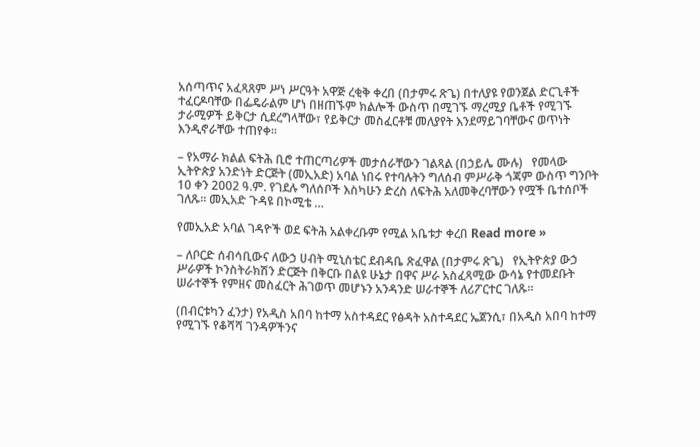አሰጣጥና አፈጻጸም ሥነ ሥርዓት አዋጅ ረቂቅ ቀረበ (በታምሩ ጽጌ) በተለያዩ የወንጀል ድርጊቶች ተፈርዶባቸው በፌዴራልም ሆነ በዘጠኙም ክልሎች ውስጥ በሚገኙ ማረሚያ ቤቶች የሚገኙ ታራሚዎች ይቅርታ ሲደረግላቸው፣ የይቅርታ መስፈርቶቹ መለያየት እንደማይገባቸውና ወጥነት እንዲኖራቸው ተጠየቀ፡፡

– የአማራ ክልል ፍትሕ ቢሮ ተጠርጣሪዎች መታሰራቸውን ገልጻል (በኃይሌ ሙሉ)   የመላው ኢትዮጵያ አንድነት ድርጅት (መኢአድ) አባል ነበሩ የተባሉትን ግለሰብ ምሥራቅ ጎጃም ውስጥ ግንቦት 10 ቀን 2002 ዓ.ም. የገደሉ ግለሰቦች እስካሁን ድረስ ለፍትሕ አለመቅረባቸውን የሟች ቤተሰቦች ገለጹ፡፡ መኢአድ ጉዳዩ በኮሚቴ …

የመኢአድ አባል ገዳዮች ወደ ፍትሕ አልቀረቡም የሚል አቤቱታ ቀረበ Read more »

– ለቦርድ ሰብሳቢውና ለውኃ ሀብት ሚኒስቴር ደብዳቤ ጽፈዋል (በታምሩ ጽጌ)   የኢትዮጵያ ውኃ ሥራዎች ኮንስትራክሽን ድርጅት በቅርቡ በልዩ ሁኔታ በዋና ሥራ አስፈጻሚው ውሳኔ የተመደቡት ሠራተኞች የምዘና መስፈርት ሕገወጥ መሆኑን አንዳንድ ሠራተኞች ለሪፖርተር ገለጹ፡፡

(በብርቱካን ፈንታ) የአዲስ አበባ ከተማ አስተዳደር የፅዳት አስተዳደር ኤጀንሲ፣ በአዲስ አበባ ከተማ የሚገኙ የቆሻሻ ገንዳዎችንና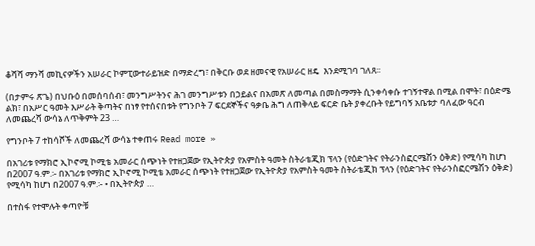ቆሻሻ ማንሻ መኪናዎችን አሠራር ኮምፒውተራይዝድ በማድረግ፣ በቅርቡ ወደ ዘመናዊ የአሠራር ዘዴ  እንደሚገባ ገለጸ፡፡

(በታምሩ ጽጌ) በህቡዕ በመሰባሰብ፣ መንግሥትንና ሕገ መንግሥቱን በኃይልና በአመጽ ለመጣል በመስማማት ሲንቀሳቀሱ ተገኝተዋል በሚል በሞት፣ በዕድሜ ልክ፣ በአሥር ዓመት እሥራት ቅጣትና በነፃ የተሰናበቱት የግንቦት 7 ፍርደኞችና ዓቃቤ ሕግ ለጠቅላይ ፍርድ ቤት ያቀረቡት የይግባኝ አቤቱታ ባለፈው ዓርብ ለመጨረሻ ውሳኔ ለጥቅምት 23 …

የግንቦት 7 ተከሳሾች ለመጨረሻ ውሳኔ ተቀጠሩ Read more »

በአገሪቱ የማክሮ ኢኮኖሚ ኮሚቴ አመራር ሰጭነት የተዘጋጀው የኢትዮጵያ የአምስት ዓመት ስትራቴጂክ ፕላን (የዕድገትና የትራንስፎርሜሽን ዕቅድ) የሚሳካ ከሆነ በ2007 ዓ.ም.፡- በአገሪቱ የማክሮ ኢኮኖሚ ኮሚቴ አመራር ሰጭነት የተዘጋጀው የኢትዮጵያ የአምስት ዓመት ስትራቴጂክ ፕላን (የዕድገትና የትራንስፎርሜሽን ዕቅድ) የሚሳካ ከሆነ በ2007 ዓ.ም.፡- • በኢትዮጵያ …

በተስፋ የተሞሉት ቀጣዮቹ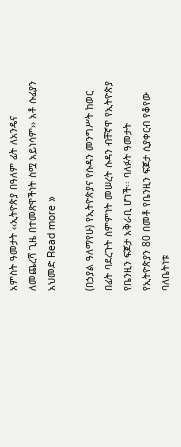አምስት ዓመታት ‹‹ኢትዮጵያ በዓለም ፊት ለአንዴና ለመጨረሻ ጊዜ በተመጽዋችነት ስሟ አይነሳም›› አቶ ሱፊያን አህመድ Read more »

(በኃያል ዓለማየሁ) የኢትዮጵያና የሱዳን መንግሥት ከወር በፊት ባደረጉት ስምምነት መሠረት ሱዳን ብቸኛዋ የኢትዮጵያ የቤንዚን ፍጆታ አቅራቢ ሆነች፡፡ ባለፉት ዓመታት የኢትዮጵያን 80 በመቶ የቤንዚን ፍጆታ ሲያቀርብ የቆየው ባለቤትነቱ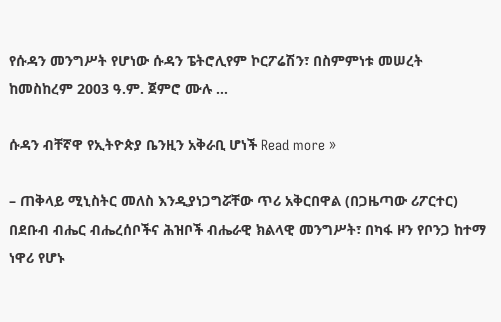የሱዳን መንግሥት የሆነው ሱዳን ፔትሮሊየም ኮርፖሬሽን፣ በስምምነቱ መሠረት ከመስከረም 2003 ዓ.ም. ጀምሮ ሙሉ …

ሱዳን ብቸኛዋ የኢትዮጵያ ቤንዚን አቅራቢ ሆነች Read more »

– ጠቅላይ ሚኒስትር መለስ እንዲያነጋግሯቸው ጥሪ አቅርበዋል (በጋዜጣው ሪፖርተር) በደቡብ ብሔር ብሔረሰቦችና ሕዝቦች ብሔራዊ ክልላዊ መንግሥት፣ በካፋ ዞን የቦንጋ ከተማ ነዋሪ የሆኑ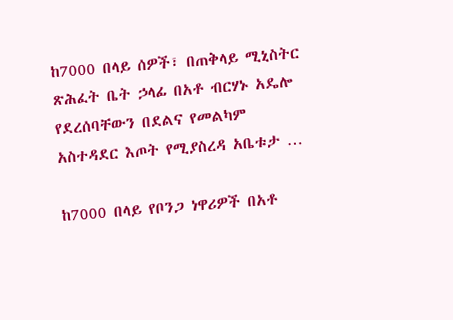ከ7000 በላይ ሰዎች፣ በጠቅላይ ሚኒስትር ጽሕፈት ቤት ኃላፊ በአቶ ብርሃኑ አዴሎ የደረሰባቸውን በደልና የመልካም አስተዳደር እጦት የሚያስረዳ አቤቱታ …

ከ7000 በላይ የቦንጋ ነዋሪዎች በአቶ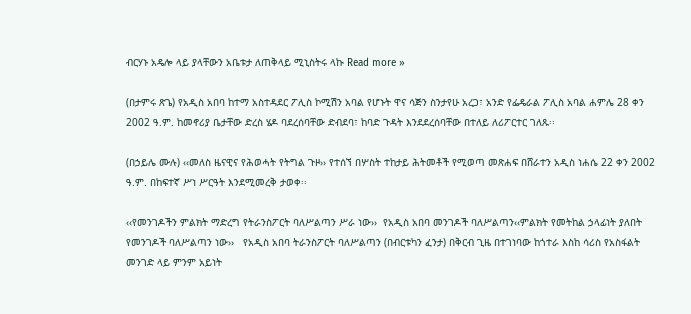ብርሃኑ አዴሎ ላይ ያላቸውን አቤቱታ ለጠቅላይ ሚኒስትሩ ላኩ Read more »

(በታምሩ ጽጌ) የአዲስ አበባ ከተማ አስተዳደር ፖሊስ ኮሚሽን አባል የሆኑት ዋና ሳጅን ስንታየሁ አረጋ፣ አንድ የፌዴራል ፖሊስ አባል ሐምሌ 28 ቀን 2002 ዓ.ም. ከመኖሪያ ቤታቸው ድረስ ሄዶ ባደረሰባቸው ድብደባ፣ ከባድ ጉዳት እንደደረሰባቸው በተለይ ለሪፖርተር ገለጹ፡፡

(በኃይሌ ሙሉ) ‹‹መለስ ዜናዊና የሕወሓት የትግል ጉዞ›› የተሰኘ በሦስት ተከታይ ሕትመቶች የሚወጣ መጽሐፍ በሸራተን አዲስ ነሐሴ 22 ቀን 2002 ዓ.ም. በከፍተኛ ሥነ ሥርዓት እንደሚመረቅ ታወቀ፡፡

‹‹የመንገዶችን ምልክት ማድረግ የትራንስፖርት ባለሥልጣን ሥራ ነው››  የአዲስ አበባ መንገዶች ባለሥልጣን‹‹ምልክት የመትከል ኃላፊነት ያለበት የመንገዶች ባለሥልጣን ነው››   የአዲስ አበባ ትራንስፖርት ባለሥልጣን (በብርቱካን ፈንታ) በቅርብ ጊዜ በተገነባው ከጎተራ እስከ ሳሪስ የአስፋልት መንገድ ላይ ምንም አይነት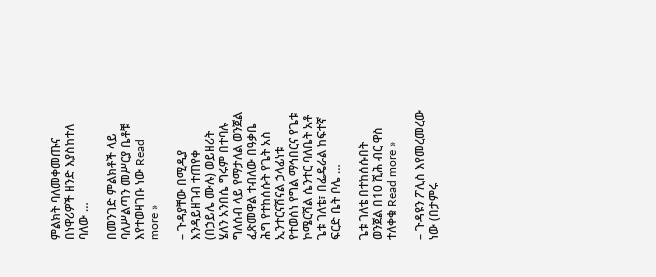ምልክት ባለመቀመጡና በነዋሪዎች ዘንድ እያስከተለ ባለው …

በመንገድ ምልክቶች ላይ ባለሥልጣን መሥርያ ቤቶቹ እየተወዛገቡ ነው Read more »

– ጉዳያቸው በሚዲያ እንዳይዘገብ ተጠየቀ (በኃይሌ ሙሉ) ወይዘሪት ሄለን አንበሴ ግሩም በተባሉ ግለሰብ ላይ የማታለል ወንጀል ፈጽመዋል ተብለው በዓቃቤ ሕግ የተከሰሱት የጌት አስ ኢንተርናሽናል ኃላፊነቱ የተወሰነ የግል ማኅበርና የጌቱ ኮሜርሻል ሴንተር ባለቤት አቶ ጌቱ ገለቴ፣ በፌዴራል ከፍተኛ ፍርድ ቤት ቦሌ …

ጌቱ ገለቴ በተከሰሱበት ወንጀል በ10 ሺሕ ብር ዋስ ተለቀቁ Read more »

– ጉዳዩን ፖሊስ እየመረመረው ነው (በታምሩ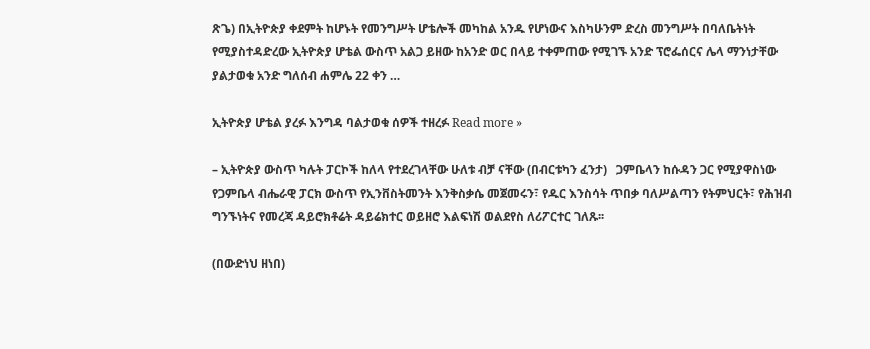ጽጌ) በኢትዮጵያ ቀደምት ከሆኑት የመንግሥት ሆቴሎች መካከል አንዱ የሆነውና እስካሁንም ድረስ መንግሥት በባለቤትነት የሚያስተዳድረው ኢትዮጵያ ሆቴል ውስጥ አልጋ ይዘው ከአንድ ወር በላይ ተቀምጠው የሚገኙ አንድ ፕሮፌሰርና ሌላ ማንነታቸው ያልታወቁ አንድ ግለሰብ ሐምሌ 22 ቀን …

ኢትዮጵያ ሆቴል ያረፉ እንግዳ ባልታወቁ ሰዎች ተዘረፉ Read more »

– ኢትዮጵያ ውስጥ ካሉት ፓርኮች ከለላ የተደረገላቸው ሁለቱ ብቻ ናቸው (በብርቱካን ፈንታ)   ጋምቤላን ከሱዳን ጋር የሚያዋስነው የጋምቤላ ብሔራዊ ፓርክ ውስጥ የኢንቨስትመንት እንቅስቃሴ መጀመሩን፣ የዱር እንስሳት ጥበቃ ባለሥልጣን የትምህርት፣ የሕዝብ ግንኙነትና የመረጃ ዳይሮክቶሬት ዳይሬክተር ወይዘሮ እልፍነሽ ወልደየስ ለሪፖርተር ገለጹ፡፡

(በውድነህ ዘነበ)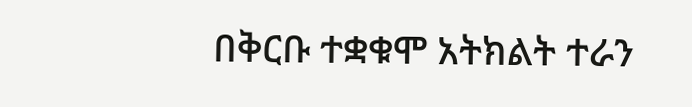በቅርቡ ተቋቁሞ አትክልት ተራን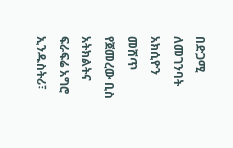በድጋሚ ለመገንባት አክሲዮን መሸጥ የጀመረው ቢስ አትክልትና ፍራፍሬ አግሮ ኢንዱስትሪ፣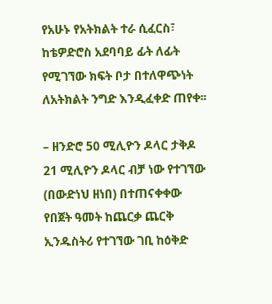የአሁኑ የአትክልት ተራ ሲፈርስ፣ ከቴዎድሮስ አደባባይ ፊት ለፊት የሚገኘው ክፍት ቦታ በተለዋጭነት ለአትክልት ንግድ እንዲፈቀድ ጠየቀ፡፡

– ዘንድሮ 50 ሚሊዮን ዶላር ታቅዶ 21 ሚሊዮን ዶላር ብቻ ነው የተገኘው (በውድነህ ዘነበ) በተጠናቀቀው የበጀት ዓመት ከጨርቃ ጨርቅ ኢንዱስትሪ የተገኘው ገቢ ከዕቅድ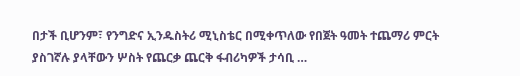በታች ቢሆንም፣ የንግድና ኢንዱስትሪ ሚኒስቴር በሚቀጥለው የበጀት ዓመት ተጨማሪ ምርት ያስገኛሉ ያላቸውን ሦስት የጨርቃ ጨርቅ ፋብሪካዎች ታሳቢ …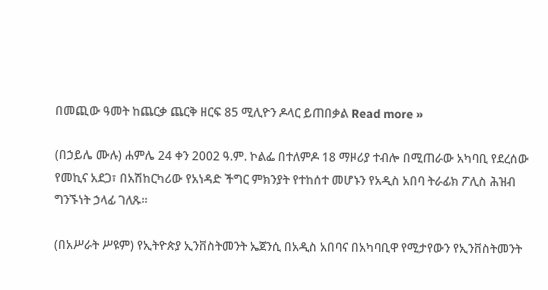በመጪው ዓመት ከጨርቃ ጨርቅ ዘርፍ 85 ሚሊዮን ዶላር ይጠበቃል Read more »

(በኃይሌ ሙሉ) ሐምሌ 24 ቀን 2002 ዓ.ም. ኮልፌ በተለምዶ 18 ማዞሪያ ተብሎ በሚጠራው አካባቢ የደረሰው የመኪና አደጋ፣ በአሽከርካሪው የአነዳድ ችግር ምክንያት የተከሰተ መሆኑን የአዲስ አበባ ትራፊክ ፖሊስ ሕዝብ ግንኙነት ኃላፊ ገለጹ፡፡

(በአሥራት ሥዩም) የኢትዮጵያ ኢንቨስትመንት ኤጀንሲ በአዲስ አበባና በአካባቢዋ የሚታየውን የኢንቨስትመንት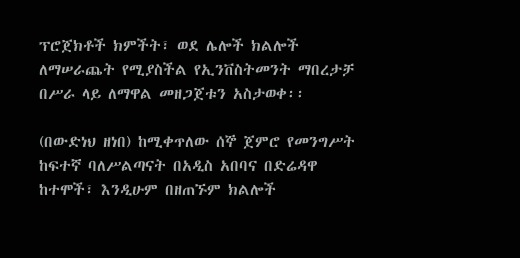ፕሮጀክቶች ክምችት፣ ወደ ሌሎች ክልሎች ለማሠራጨት የሚያስችል የኢንቨስትመንት ማበረታቻ በሥራ ላይ ለማዋል መዘጋጀቱን አስታወቀ፡፡

(በውድነህ ዘነበ) ከሚቀጥለው ሰኞ ጀምሮ የመንግሥት ከፍተኛ ባለሥልጣናት በአዲስ አበባና በድሬዳዋ ከተሞች፣ እንዲሁም በዘጠኙም ክልሎች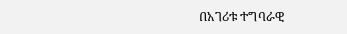በአገሪቱ ተግባራዊ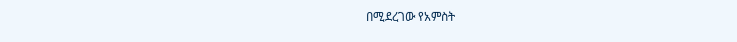በሚደረገው የአምስት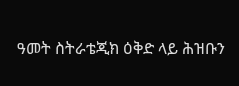ዓመት ስትራቴጂክ ዕቅድ ላይ ሕዝቡን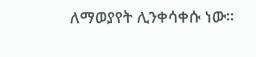ለማወያየት ሊንቀሳቀሱ ነው፡፡